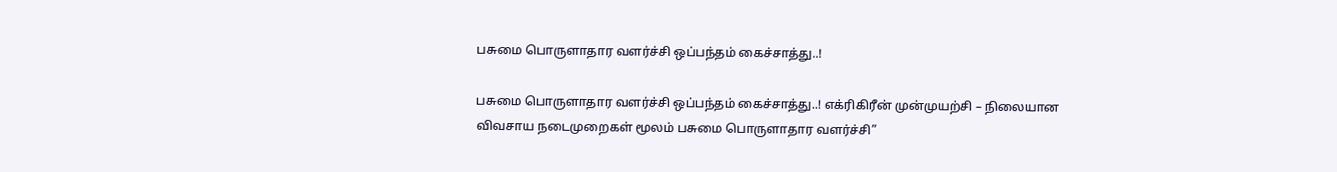பசுமை பொருளாதார வளர்ச்சி ஒப்பந்தம் கைச்சாத்து..!

பசுமை பொருளாதார வளர்ச்சி ஒப்பந்தம் கைச்சாத்து..! எக்ரிகிரீன் முன்முயற்சி – நிலையான விவசாய நடைமுறைகள் மூலம் பசுமை பொருளாதார வளர்ச்சி”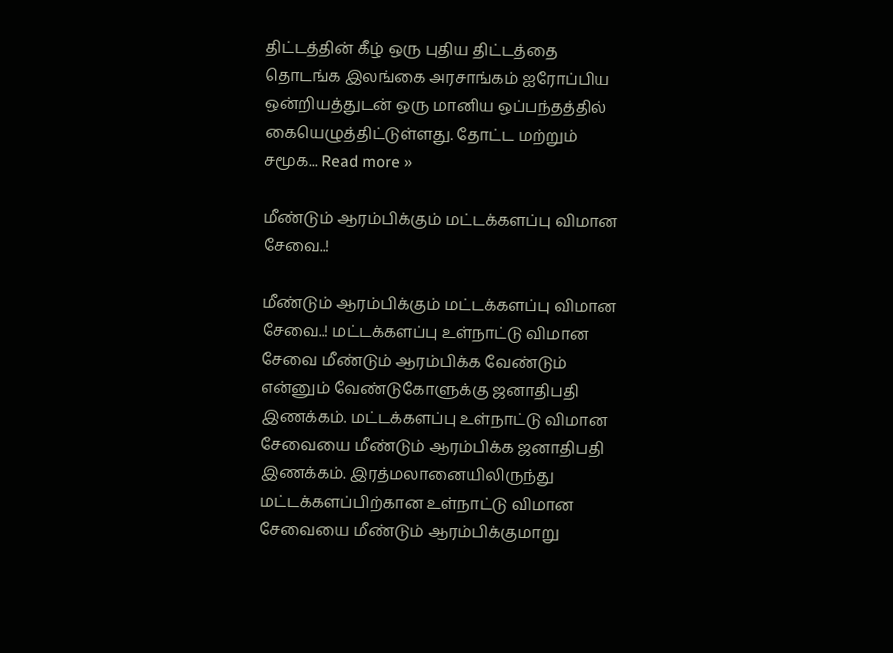திட்டத்தின் கீழ் ஒரு புதிய திட்டத்தை தொடங்க இலங்கை அரசாங்கம் ஐரோப்பிய ஒன்றியத்துடன் ஒரு மானிய ஒப்பந்தத்தில் கையெழுத்திட்டுள்ளது. தோட்ட மற்றும் சமூக... Read more »

மீண்டும் ஆரம்பிக்கும் மட்டக்களப்பு விமான சேவை..!

மீண்டும் ஆரம்பிக்கும் மட்டக்களப்பு விமான சேவை..! மட்டக்களப்பு உள்நாட்டு விமான சேவை மீண்டும் ஆரம்பிக்க வேண்டும் என்னும் வேண்டுகோளுக்கு ஜனாதிபதி இணக்கம். மட்டக்களப்பு உள்நாட்டு விமான சேவையை மீண்டும் ஆரம்பிக்க ஜனாதிபதி இணக்கம். இரத்மலானையிலிருந்து மட்டக்களப்பிற்கான உள்நாட்டு விமான சேவையை மீண்டும் ஆரம்பிக்குமாறு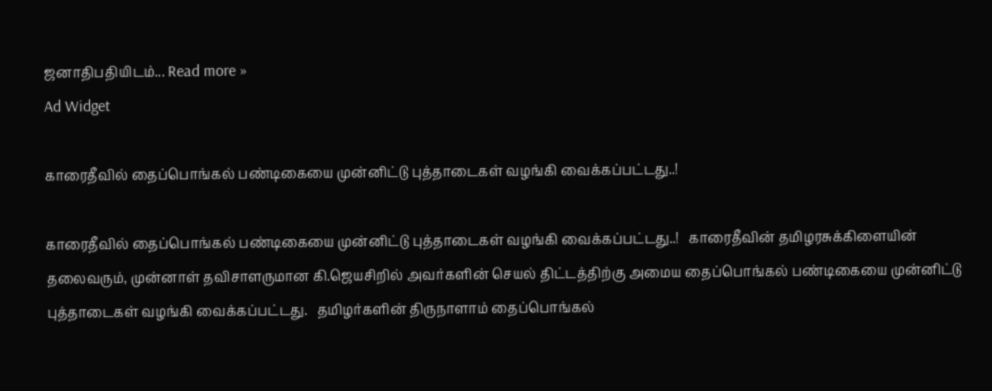ஜனாதிபதியிடம்... Read more »
Ad Widget

காரைதீவில் தைப்பொங்கல் பண்டிகையை முன்னிட்டு புத்தாடைகள் வழங்கி வைக்கப்பட்டது..!

காரைதீவில் தைப்பொங்கல் பண்டிகையை முன்னிட்டு புத்தாடைகள் வழங்கி வைக்கப்பட்டது..!   காரைதீவின் தமிழரசுக்கிளையின் தலைவரும், முன்னாள் தவிசாளருமான கி.ஜெயசிறில் அவர்களின் செயல் திட்டத்திற்கு அமைய தைப்பொங்கல் பண்டிகையை முன்னிட்டு புத்தாடைகள் வழங்கி வைக்கப்பட்டது.   தமிழர்களின் திருநாளாம் தைப்பொங்கல்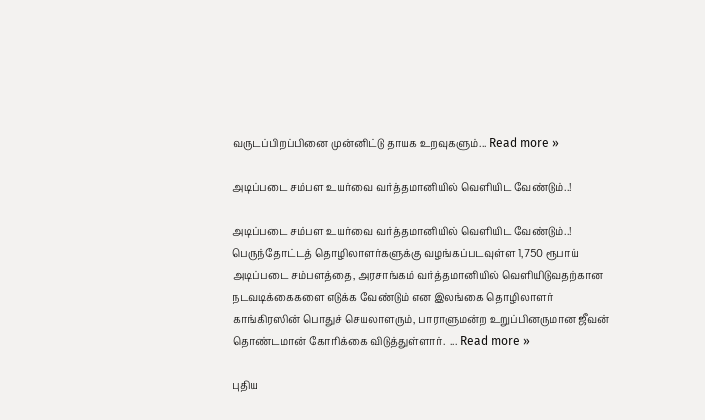வருடப்பிறப்பினை முன்னிட்டு தாயக உறவுகளும்... Read more »

அடிப்படை சம்பள உயர்வை வர்த்தமானியில் வௌியிட வேண்டும்..!

அடிப்படை சம்பள உயர்வை வர்த்தமானியில் வௌியிட வேண்டும்..! பெருந்தோட்டத் தொழிலாளர்களுக்கு வழங்கப்படவுள்ள 1,750 ரூபாய் அடிப்படை சம்பளத்தை, அரசாங்கம் வர்த்தமானியில் வௌியிடுவதற்கான நடவடிக்கைகளை எடுக்க வேண்டும் என இலங்கை தொழிலாளர் காங்கிரஸின் பொதுச் செயலாளரும், பாராளுமன்ற உறுப்பினருமான ஜீவன் தொண்டமான் கோரிக்கை விடுத்துள்ளார்.  ... Read more »

புதிய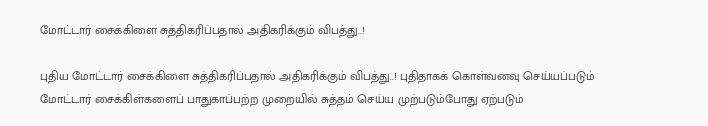மோட்டார் சைக்கிளை சுத்திகரிப்பதால் அதிகரிக்கும் விபத்து..!

புதிய மோட்டார் சைக்கிளை சுத்திகரிப்பதால் அதிகரிக்கும் விபத்து..! புதிதாகக் கொள்வனவு செய்யப்படும் மோட்டார் சைக்கிள்களைப் பாதுகாப்பற்ற முறையில் சுத்தம் செய்ய முற்படும்போது ஏற்படும்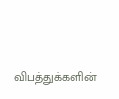விபத்துக்களின்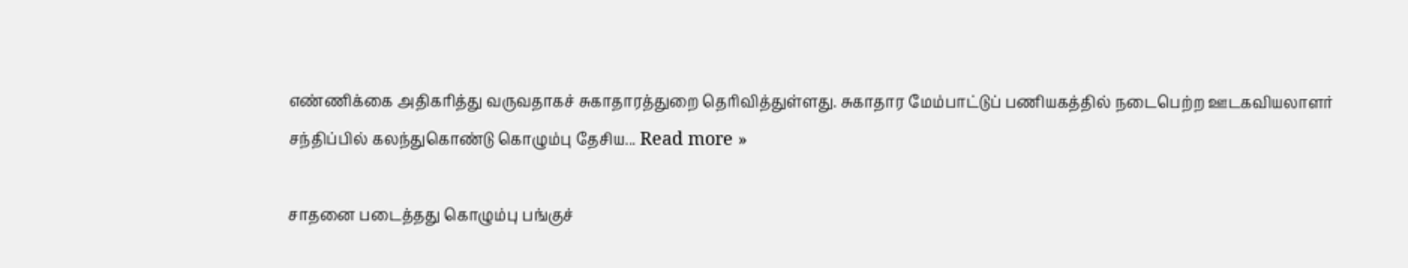எண்ணிக்கை அதிகரித்து வருவதாகச் சுகாதாரத்துறை தெரிவித்துள்ளது. சுகாதார மேம்பாட்டுப் பணியகத்தில் நடைபெற்ற ஊடகவியலாளர் சந்திப்பில் கலந்துகொண்டு கொழும்பு தேசிய... Read more »

சாதனை படைத்தது கொழும்பு பங்குச்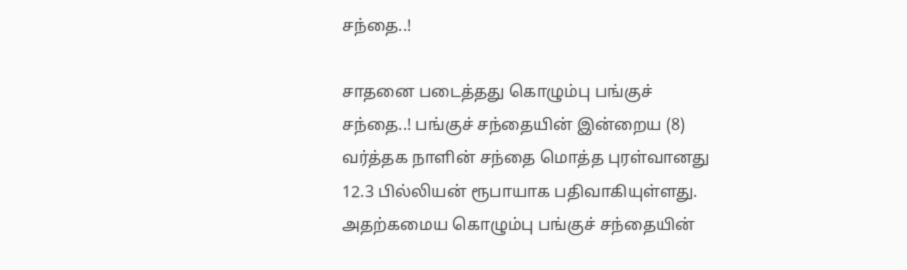சந்தை..!

சாதனை படைத்தது கொழும்பு பங்குச் சந்தை..! பங்குச் சந்தையின் இன்றைய (8) வர்த்தக நாளின் சந்தை மொத்த புரள்வானது 12.3 பில்லியன் ரூபாயாக பதிவாகியுள்ளது. அதற்கமைய கொழும்பு பங்குச் சந்தையின்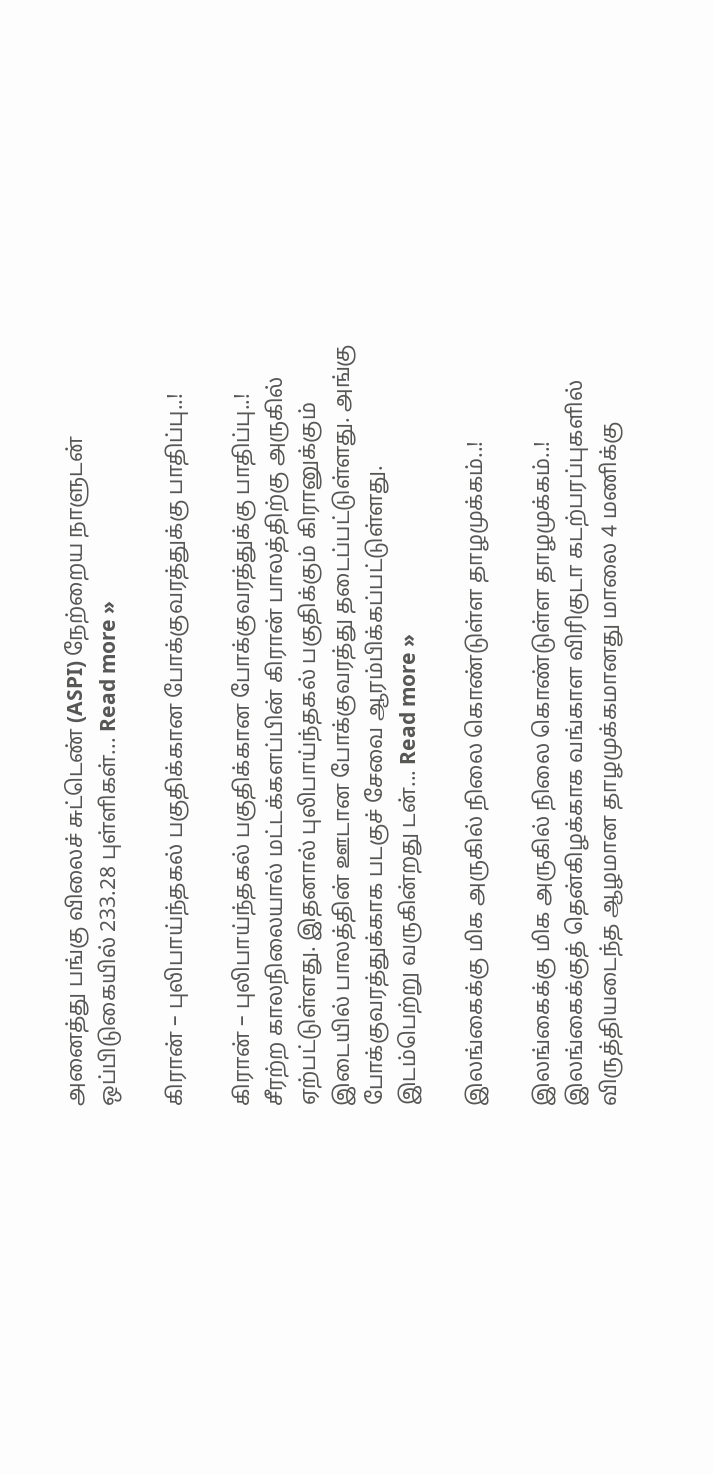அனைத்து பங்கு விலைச் சுட்டெண் (ASPI) நேற்றைய நாளுடன் ஒப்பிடுகையில் 233.28 புள்ளிகள்... Read more »

கிரான் – புலிபாய்ந்தகல் பகுதிக்கான போக்குவரத்துக்கு பாதிப்பு..!

கிரான் – புலிபாய்ந்தகல் பகுதிக்கான போக்குவரத்துக்கு பாதிப்பு..! சீரற்ற காலநிலையால் மட்டக்களப்பின் கிரான் பாலத்திற்கு அருகில் ஏற்பட்டுள்ளது. இதனால் புலிபாய்ந்தகல் பகுதிக்கும் கிரானுக்கும் இடையில் பாலத்தின் ஊடான போக்குவரத்து தடைப்பட்டுள்ளது. அங்கு போக்குவரத்துக்காக படகுச் சேவை ஆரம்பிக்கப்பட்டுள்ளது.   இடம்பெற்று வருகின்றது டன்... Read more »

இலங்கைக்கு மிக அருகில் நிலை கொண்டுள்ள தாழமுக்கம்..!

இலங்கைக்கு மிக அருகில் நிலை கொண்டுள்ள தாழமுக்கம்..! இலங்கைக்குத் தென்கிழக்காக வங்காள விரிகுடா கடற்பரப்புகளில் விருத்தியடைந்த ஆழமான தாழமுக்கமானது மாலை 4 மணிக்கு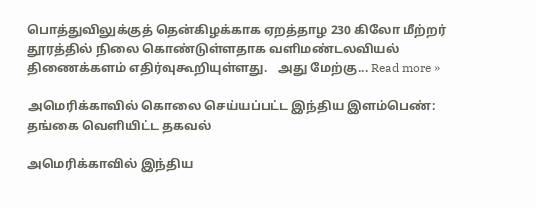பொத்துவிலுக்குத் தென்கிழக்காக ஏறத்தாழ 230 கிலோ மீற்றர் தூரத்தில் நிலை கொண்டுள்ளதாக வளிமண்டலவியல் திணைக்களம் எதிர்வுகூறியுள்ளது.   அது மேற்கு... Read more »

அமெரிக்காவில் கொலை செய்யப்பட்ட இந்திய இளம்பெண்: தங்கை வெளியிட்ட தகவல்

அமெரிக்காவில் இந்திய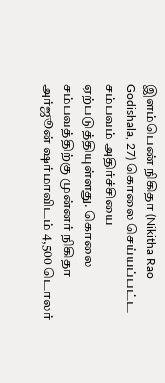இளம்பெண் நிகிதா (Nikitha Rao Godishala, 27) கொலை செய்யப்பட்ட சம்பவம் அதிர்ச்சியை ஏற்படுத்தியுள்ளது. கொலை சம்பவத்திற்கு முன்னர் நிகிதா அர்ஜூன் ஷர்மாவிடம் 4,500 டொலர்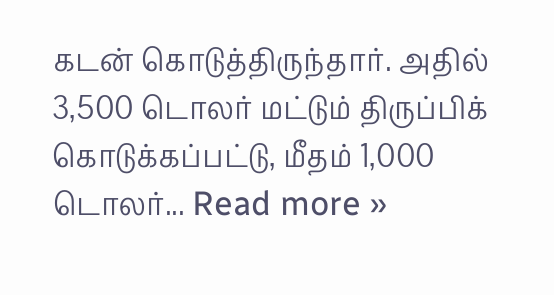கடன் கொடுத்திருந்தார். அதில் 3,500 டொலர் மட்டும் திருப்பிக் கொடுக்கப்பட்டு, மீதம் 1,000 டொலர்... Read more »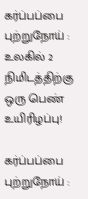கர்ப்பப்பை புற்றுநோய் : உலகில் 2 நிமிடத்திற்கு ஒரு பெண் உயிரிழப்பு!

கர்ப்பப்பை புற்றுநோய் :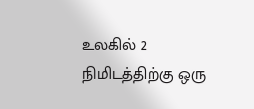உலகில் 2 நிமிடத்திற்கு ஒரு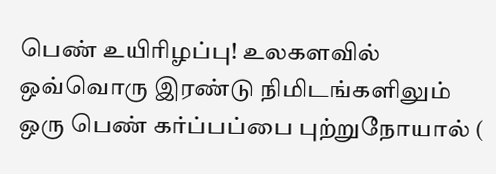பெண் உயிரிழப்பு! உலகளவில் ஒவ்வொரு இரண்டு நிமிடங்களிலும் ஒரு பெண் கர்ப்பப்பை புற்றுநோயால் (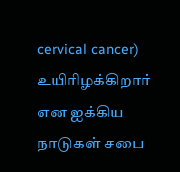cervical cancer) உயிரிழக்கிறார் என ஐக்கிய நாடுகள் சபை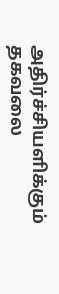அதிர்ச்சியளிக்கும் தகவலை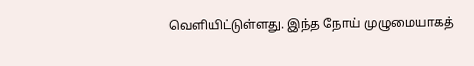வெளியிட்டுள்ளது. இந்த நோய் முழுமையாகத்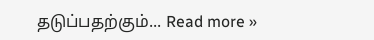தடுப்பதற்கும்... Read more »